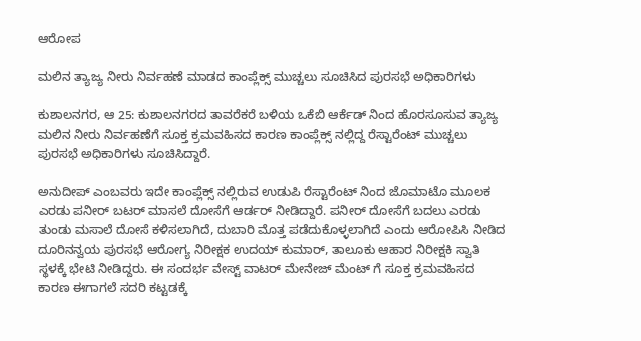ಆರೋಪ

ಮಲಿನ ತ್ಯಾಜ್ಯ ನೀರು ನಿರ್ವಹಣೆ ಮಾಡದ ಕಾಂಪ್ಲೆಕ್ಸ್ ಮುಚ್ಚಲು ಸೂಚಿಸಿದ ಪುರಸಭೆ ಅಧಿಕಾರಿಗಳು

ಕುಶಾಲನಗರ, ಆ 25: ಕುಶಾಲನಗರದ ತಾವರೆಕರೆ ಬಳಿಯ ಒಕೆಬಿ ಆರ್ಕೆಡ್ ನಿಂದ ಹೊರಸೂಸುವ ತ್ಯಾಜ್ಯ ಮಲಿನ‌ ನೀರು ನಿರ್ವಹಣೆಗೆ ಸೂಕ್ತ ಕ್ರಮವಹಿಸದ ಕಾರಣ ಕಾಂಪ್ಲೆಕ್ಸ್ ನಲ್ಲಿದ್ದ ರೆಸ್ಟಾರೆಂಟ್ ಮುಚ್ಚಲು ಪುರಸಭೆ ಅಧಿಕಾರಿಗಳು ಸೂಚಿಸಿದ್ದಾರೆ.

ಅನುದೀಪ್ ಎಂಬವರು ಇದೇ ಕಾಂಪ್ಲೆಕ್ಸ್ ನಲ್ಲಿರುವ ಉಡುಪಿ ರೆಸ್ಟಾರೆಂಟ್ ನಿಂದ ಜೊಮಾಟೊ ಮೂಲಕ ಎರಡು ಪನೀರ್ ಬಟರ್ ಮಾಸಲೆ ದೋಸೆಗೆ ಆರ್ಡರ್ ನೀಡಿದ್ದಾರೆ. ಪನೀರ್ ದೋಸೆಗೆ ಬದಲು ಎರಡು ತುಂಡು ಮಸಾಲೆ ದೋಸೆ ಕಳಿಸಲಾಗಿದೆ, ದುಬಾರಿ ಮೊತ್ತ ಪಡೆದುಕೊಳ್ಳಲಾಗಿದೆ ಎಂದು ಆರೋಪಿಸಿ ನೀಡಿದ ದೂರಿನನ್ವಯ ಪುರಸಭೆ ಆರೋಗ್ಯ ನಿರೀಕ್ಷಕ ಉದಯ್ ಕುಮಾರ್, ತಾಲೂಕು ಆಹಾರ ನಿರೀಕ್ಷಕಿ ಸ್ವಾತಿ ಸ್ಥಳಕ್ಕೆ ಭೇಟಿ ನೀಡಿದ್ದರು. ಈ ಸಂದರ್ಭ ವೇಸ್ಟ್ ವಾಟರ್ ಮೇನೇಜ್ ಮೆಂಟ್ ಗೆ ಸೂಕ್ತ ಕ್ರಮವಹಿಸದ ಕಾರಣ ಈಗಾಗಲೆ ಸದರಿ ಕಟ್ಟಡಕ್ಕೆ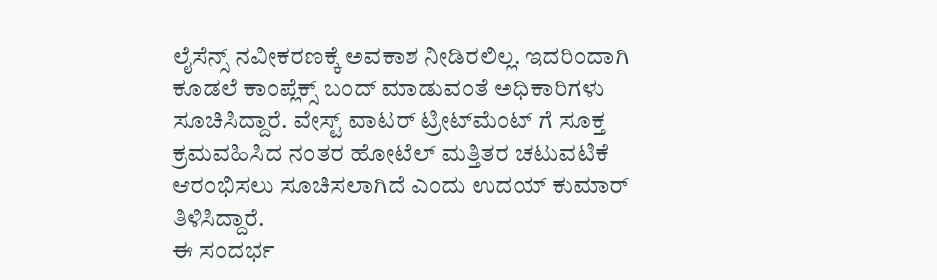ಲೈಸೆನ್ಸ್ ನವೀಕರಣಕ್ಕೆ ಅವಕಾಶ ನೀಡಿರಲಿಲ್ಲ. ಇದರಿಂದಾಗಿ ಕೂಡಲೆ ಕಾಂಪ್ಲೆಕ್ಸ್ ಬಂದ್ ಮಾಡುವಂತೆ ಅಧಿಕಾರಿಗಳು ಸೂಚಿಸಿದ್ದಾರೆ. ವೇಸ್ಟ್ ವಾಟರ್ ಟ್ರೀಟ್‌ಮೆಂಟ್ ಗೆ ಸೂಕ್ತ ಕ್ರಮವಹಿಸಿದ ನಂತರ ಹೋಟೆಲ್ ಮತ್ತಿತರ ಚಟುವಟಿಕೆ ಆರಂಭಿಸಲು ಸೂಚಿಸಲಾಗಿದೆ ಎಂದು ಉದಯ್ ಕುಮಾರ್ ತಿಳಿಸಿದ್ದಾರೆ.
ಈ ಸಂದರ್ಭ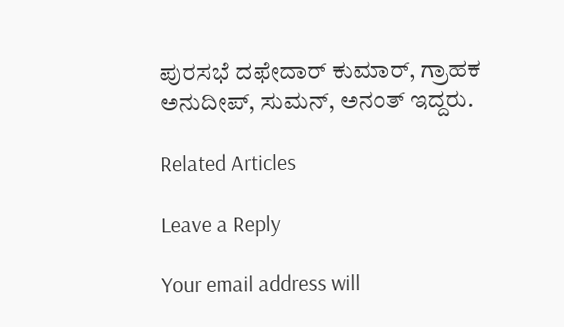ಪುರಸಭೆ ದಫೇದಾರ್ ಕುಮಾರ್, ಗ್ರಾಹಕ ಅನುದೀಪ್, ಸುಮನ್, ಅನಂತ್ ಇದ್ದರು.

Related Articles

Leave a Reply

Your email address will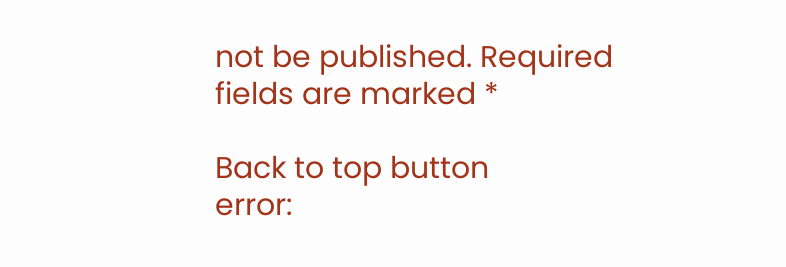not be published. Required fields are marked *

Back to top button
error: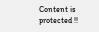Content is protected !!